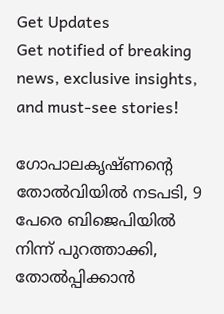Get Updates
Get notified of breaking news, exclusive insights, and must-see stories!

ഗോപാലകൃഷ്ണന്റെ തോല്‍വിയില്‍ നടപടി, 9 പേരെ ബിജെപിയില്‍ നിന്ന് പുറത്താക്കി, തോല്‍പ്പിക്കാന്‍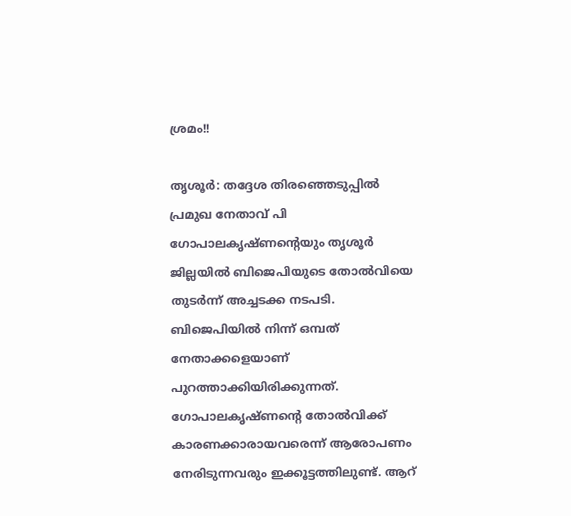ശ്രമം!!

തൃശൂര്‍: തദ്ദേശ തിരഞ്ഞെടുപ്പില്‍ പ്രമുഖ നേതാവ് പി ഗോപാലകൃഷ്ണന്റെയും തൃശൂര്‍ ജില്ലയില്‍ ബിജെപിയുടെ തോല്‍വിയെ തുടര്‍ന്ന് അച്ചടക്ക നടപടി. ബിജെപിയില്‍ നിന്ന് ഒമ്പത് നേതാക്കളെയാണ് പുറത്താക്കിയിരിക്കുന്നത്. ഗോപാലകൃഷ്ണന്റെ തോല്‍വിക്ക് കാരണക്കാരായവരെന്ന് ആരോപണം നേരിടുന്നവരും ഇക്കൂട്ടത്തിലുണ്ട്. ആറ്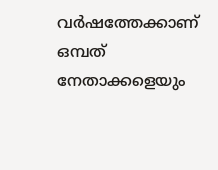വര്‍ഷത്തേക്കാണ് ഒമ്പത് നേതാക്കളെയും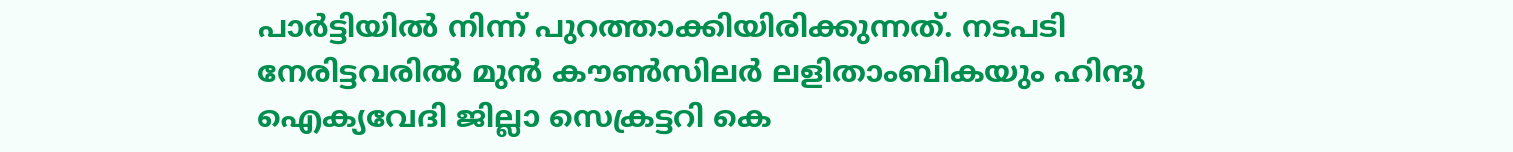പാര്‍ട്ടിയില്‍ നിന്ന് പുറത്താക്കിയിരിക്കുന്നത്. നടപടി നേരിട്ടവരില്‍ മുന്‍ കൗണ്‍സിലര്‍ ലളിതാംബികയും ഹിന്ദു ഐക്യവേദി ജില്ലാ സെക്രട്ടറി കെ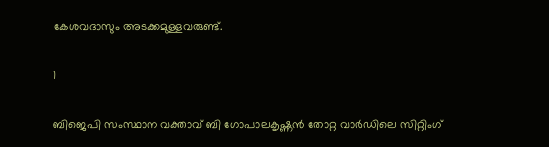കേശവദാസും അടക്കമുള്ളവരുണ്ട്.

1

ബിജെപി സംസ്ഥാന വക്താവ് ബി ഗോപാലകൃഷ്ണന്‍ തോറ്റ വാര്‍ഡിലെ സിറ്റിംഗ്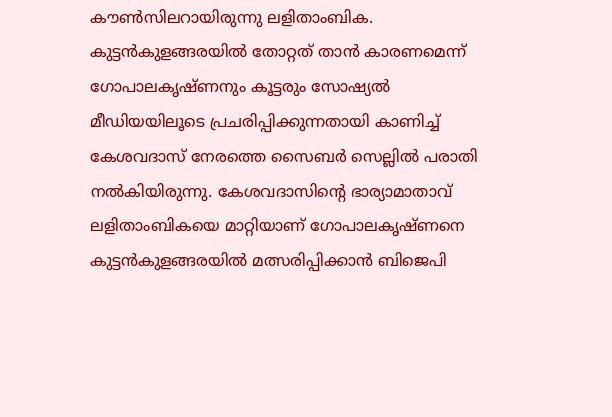കൗണ്‍സിലറായിരുന്നു ലളിതാംബിക. കുട്ടന്‍കുളങ്ങരയില്‍ തോറ്റത് താന്‍ കാരണമെന്ന് ഗോപാലകൃഷ്ണനും കൂട്ടരും സോഷ്യല്‍ മീഡിയയിലൂടെ പ്രചരിപ്പിക്കുന്നതായി കാണിച്ച് കേശവദാസ് നേരത്തെ സൈബര്‍ സെല്ലില്‍ പരാതി നല്‍കിയിരുന്നു. കേശവദാസിന്റെ ഭാര്യാമാതാവ് ലളിതാംബികയെ മാറ്റിയാണ് ഗോപാലകൃഷ്ണനെ കുട്ടന്‍കുളങ്ങരയില്‍ മത്സരിപ്പിക്കാന്‍ ബിജെപി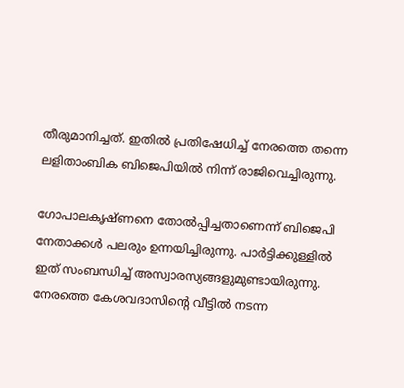തീരുമാനിച്ചത്. ഇതില്‍ പ്രതിഷേധിച്ച് നേരത്തെ തന്നെ ലളിതാംബിക ബിജെപിയില്‍ നിന്ന് രാജിവെച്ചിരുന്നു.

ഗോപാലകൃഷ്ണനെ തോല്‍പ്പിച്ചതാണെന്ന് ബിജെപി നേതാക്കള്‍ പലരും ഉന്നയിച്ചിരുന്നു. പാര്‍ട്ടിക്കുള്ളില്‍ ഇത് സംബന്ധിച്ച് അസ്വാരസ്യങ്ങളുമുണ്ടായിരുന്നു. നേരത്തെ കേശവദാസിന്റെ വീട്ടില്‍ നടന്ന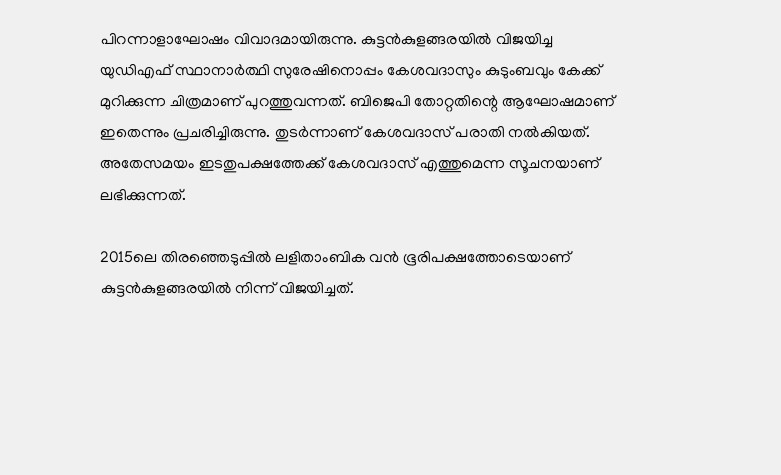പിറന്നാളാഘോഷം വിവാദമായിരുന്നു. കുട്ടന്‍കുളങ്ങരയില്‍ വിജയിച്ച യുഡിഎഫ് സ്ഥാനാര്‍ത്ഥി സുരേഷിനൊപ്പം കേശവദാസും കുടുംബവും കേക്ക് മുറിക്കുന്ന ചിത്രമാണ് പുറത്തുവന്നത്. ബിജെപി തോറ്റതിന്റെ ആഘോഷമാണ് ഇതെന്നും പ്രചരിച്ചിരുന്നു. തുടര്‍ന്നാണ് കേശവദാസ് പരാതി നല്‍കിയത്. അതേസമയം ഇടതുപക്ഷത്തേക്ക് കേശവദാസ് എത്തുമെന്ന സൂചനയാണ് ലഭിക്കുന്നത്.

2015ലെ തിരഞ്ഞെടുപ്പില്‍ ലളിതാംബിക വന്‍ ഭൂരിപക്ഷത്തോടെയാണ് കുട്ടന്‍കുളങ്ങരയില്‍ നിന്ന് വിജയിച്ചത്.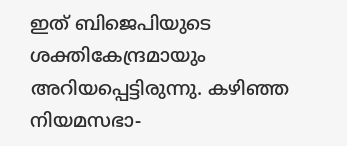ഇത് ബിജെപിയുടെ ശക്തികേന്ദ്രമായും അറിയപ്പെട്ടിരുന്നു. കഴിഞ്ഞ നിയമസഭാ-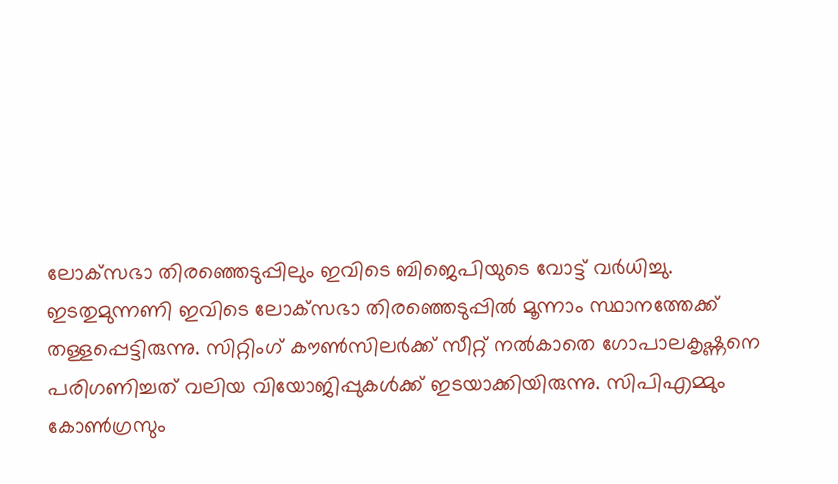ലോക്‌സഭാ തിരഞ്ഞെടുപ്പിലും ഇവിടെ ബിജെപിയുടെ വോട്ട് വര്‍ധിച്ചു. ഇടതുമുന്നണി ഇവിടെ ലോക്‌സഭാ തിരഞ്ഞെടുപ്പില്‍ മൂന്നാം സ്ഥാനത്തേക്ക് തള്ളപ്പെട്ടിരുന്നു. സിറ്റിംഗ് കൗണ്‍സിലര്‍ക്ക് സീറ്റ് നല്‍കാതെ ഗോപാലകൃഷ്ണനെ പരിഗണിച്ചത് വലിയ വിയോജിപ്പുകള്‍ക്ക് ഇടയാക്കിയിരുന്നു. സിപിഎമ്മും കോണ്‍ഗ്രസും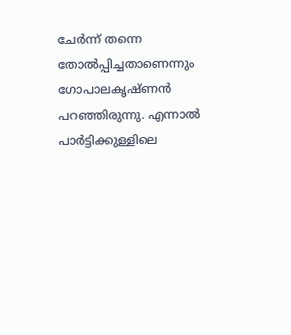ചേര്‍ന്ന് തന്നെ തോല്‍പ്പിച്ചതാണെന്നും ഗോപാലകൃഷ്ണന്‍ പറഞ്ഞിരുന്നു. എന്നാല്‍ പാര്‍ട്ടിക്കുള്ളിലെ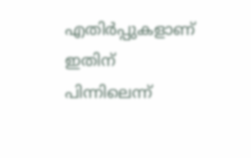എതിര്‍പ്പുകളാണ് ഇതിന് പിന്നിലെന്ന്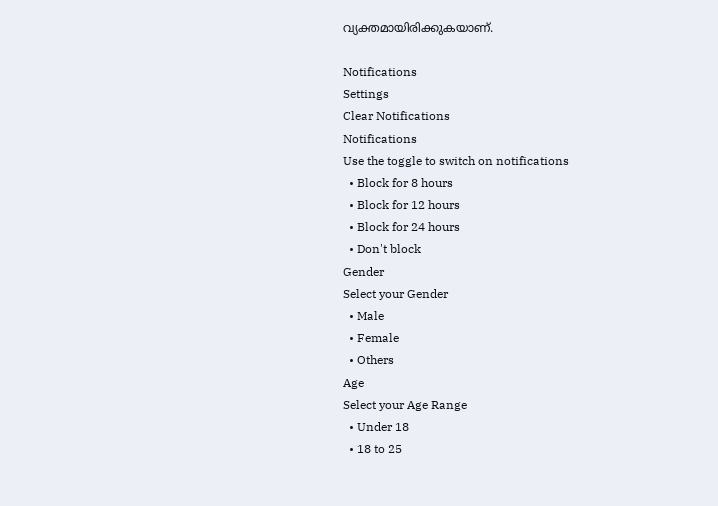വ്യക്തമായിരിക്കുകയാണ്.

Notifications
Settings
Clear Notifications
Notifications
Use the toggle to switch on notifications
  • Block for 8 hours
  • Block for 12 hours
  • Block for 24 hours
  • Don't block
Gender
Select your Gender
  • Male
  • Female
  • Others
Age
Select your Age Range
  • Under 18
  • 18 to 25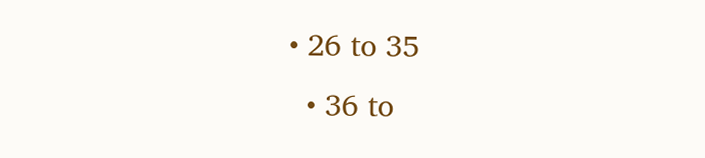• 26 to 35
  • 36 to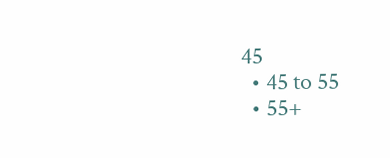45
  • 45 to 55
  • 55+